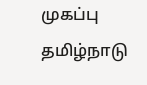முகப்பு
தமிழ்நாடு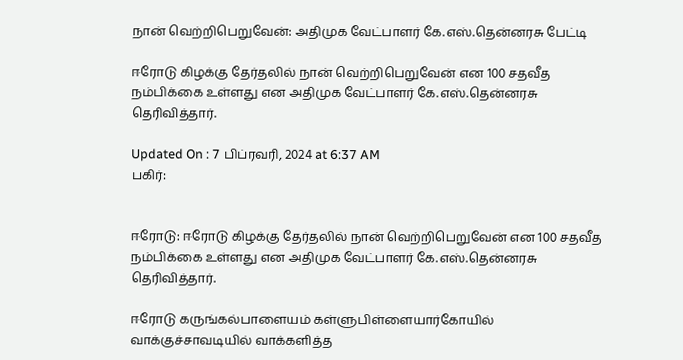நான் வெற்றிபெறுவேன்: அதிமுக வேட்பாளர் கே.எஸ்.தென்னரசு பேட்டி

ஈரோடு கிழக்கு தேர்தலில் நான் வெற்றிபெறுவேன் என 100 சதவீத நம்பிக்கை உள்ளது என அதிமுக வேட்பாளர் கே.எஸ்.தென்னரசு தெரிவித்தார்.

Updated On : 7 பிப்ரவரி, 2024 at 6:37 AM
பகிர்:


ஈரோடு: ஈரோடு கிழக்கு தேர்தலில் நான் வெற்றிபெறுவேன் என 100 சதவீத நம்பிக்கை உள்ளது என அதிமுக வேட்பாளர் கே.எஸ்.தென்னரசு தெரிவித்தார்.

ஈரோடு கருங்கல்பாளையம் கள்ளுபிள்ளையார்கோயில் வாக்குச்சாவடியில் வாக்களித்த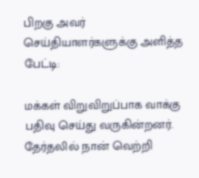பிறகு அவர் செய்தியாளர்களுக்கு அளித்த பேட்டி:

மக்கள் விறுவிறுப்பாக வாக்கு பதிவு செய்து வருகின்றனர். தேர்தலில் நான் வெற்றி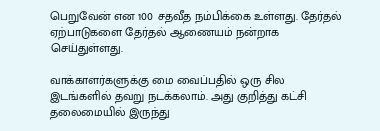பெறுவேன் என 100 சதவீத நம்பிக்கை உள்ளது. தேர்தல் ஏற்பாடுகளை தேர்தல் ஆணையம் நன்றாக செய்துள்ளது.

வாக்காளர்களுக்கு மை வைப்பதில் ஒரு சில இடங்களில் தவறு நடக்கலாம். அது குறித்து கட்சி தலைமையில் இருந்து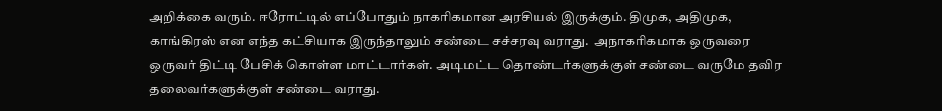அறிக்கை வரும். ஈரோட்டில் எப்போதும் நாகரிகமான அரசியல் இருக்கும். திமுக, அதிமுக, காங்கிரஸ் என எந்த கட்சியாக இருந்தாலும் சண்டை சச்சரவு வராது.  அநாகரிகமாக ஒருவரை ஒருவர் திட்டி பேசிக் கொள்ள மாட்டார்கள். அடிமட்ட தொண்டர்களுக்குள் சண்டை வருமே தவிர தலைவர்களுக்குள் சண்டை வராது.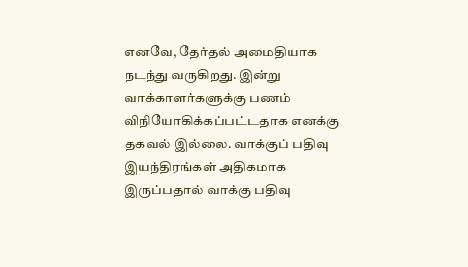எனவே, தேர்தல் அமைதியாக நடந்து வருகிறது. இன்று வாக்காளர்களுக்கு பணம் விநியோகிக்கப்பட்டதாக எனக்கு தகவல் இல்லை. வாக்குப் பதிவு இயந்திரங்கள் அதிகமாக இருப்பதால் வாக்கு பதிவு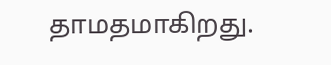தாமதமாகிறது.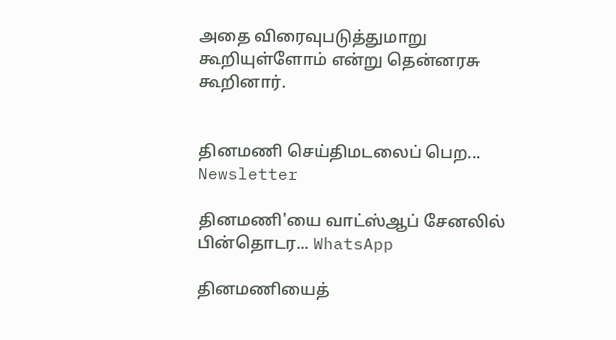அதை விரைவுபடுத்துமாறு கூறியுள்ளோம் என்று தென்னரசு கூறினார்.


தினமணி செய்திமடலைப் பெற... Newsletter

தினமணி'யை வாட்ஸ்ஆப் சேனலில் பின்தொடர... WhatsApp

தினமணியைத்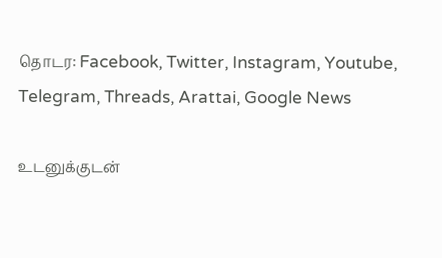தொடர: Facebook, Twitter, Instagram, Youtube, Telegram, Threads, Arattai, Google News

உடனுக்குடன்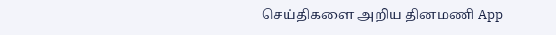செய்திகளை அறிய தினமணி App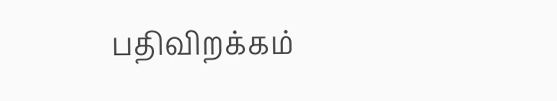பதிவிறக்கம்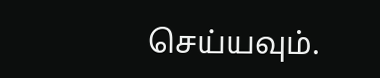செய்யவும்.